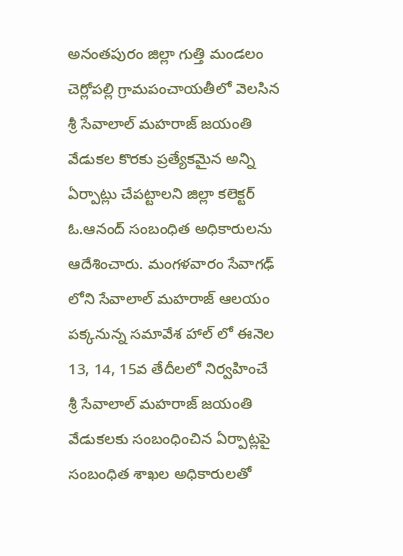అనంతపురం జిల్లా గుత్తి మండలం చెర్లోపల్లి గ్రామపంచాయతీలో వెలసిన శ్రీ సేవాలాల్ మహరాజ్ జయంతి వేడుకల కొరకు ప్రత్యేకమైన అన్ని ఏర్పాట్లు చేపట్టాలని జిల్లా కలెక్టర్ ఓ.ఆనంద్ సంబంధిత అధికారులను ఆదేశించారు. మంగళవారం సేవాగఢ్ లోని సేవాలాల్ మహరాజ్ ఆలయం పక్కనున్న సమావేశ హాల్ లో ఈనెల 13, 14, 15వ తేదీలలో నిర్వహించే శ్రీ సేవాలాల్ మహరాజ్ జయంతి వేడుకలకు సంబంధించిన ఏర్పాట్లపై సంబంధిత శాఖల అధికారులతో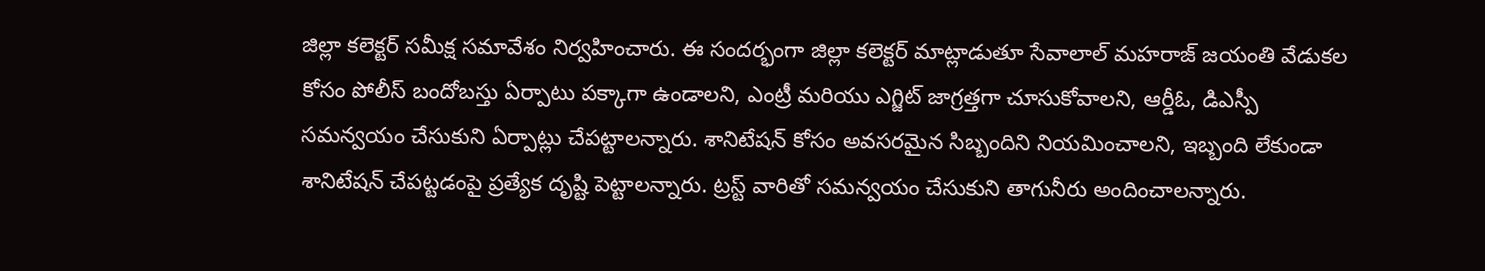జిల్లా కలెక్టర్ సమీక్ష సమావేశం నిర్వహించారు. ఈ సందర్భంగా జిల్లా కలెక్టర్ మాట్లాడుతూ సేవాలాల్ మహరాజ్ జయంతి వేడుకల కోసం పోలీస్ బందోబస్తు ఏర్పాటు పక్కాగా ఉండాలని, ఎంట్రీ మరియు ఎగ్జిట్ జాగ్రత్తగా చూసుకోవాలని, ఆర్డీఓ, డిఎస్పీ సమన్వయం చేసుకుని ఏర్పాట్లు చేపట్టాలన్నారు. శానిటేషన్ కోసం అవసరమైన సిబ్బందిని నియమించాలని, ఇబ్బంది లేకుండా శానిటేషన్ చేపట్టడంపై ప్రత్యేక దృష్టి పెట్టాలన్నారు. ట్రస్ట్ వారితో సమన్వయం చేసుకుని తాగునీరు అందించాలన్నారు.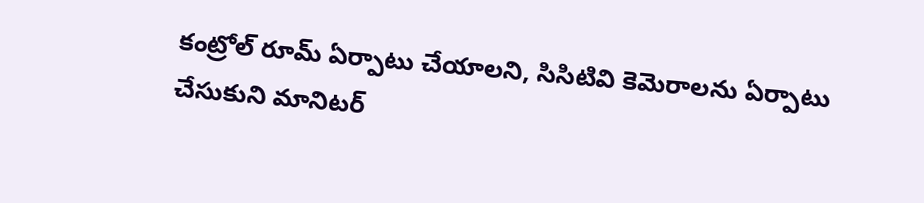కంట్రోల్ రూమ్ ఏర్పాటు చేయాలని, సిసిటివి కెమెరాలను ఏర్పాటు చేసుకుని మానిటర్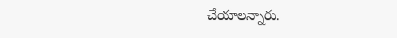చేయాలన్నారు.